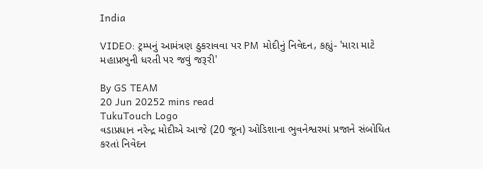India

VIDEO: ટ્રમ્પનું આમંત્રણ ઠુકરાવવા પર PM મોદીનું નિવેદન, કહ્યું- 'મારા માટે મહાપ્રભુની ધરતી પર જવું જરૂરી'

By GS TEAM
20 Jun 20252 mins read
TukuTouch Logo
વડાપ્રધાન નરેન્દ્ર મોદીએ આજે (20 જૂન) ઓડિશાના ભુવનેશ્વરમાં પ્રજાને સંબોધિત કરતાં નિવેદન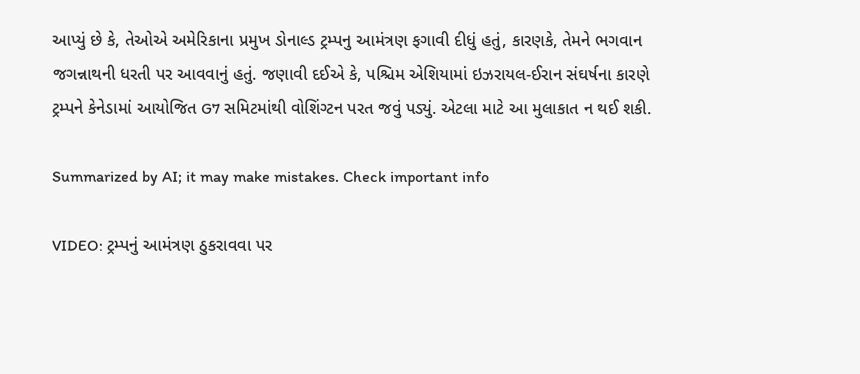આપ્યું છે કે, તેઓએ અમેરિકાના પ્રમુખ ડોનાલ્ડ ટ્રમ્પનુ આમંત્રણ ફગાવી દીધું હતું, કારણકે, તેમને ભગવાન જગન્નાથની ધરતી પર આવવાનું હતું. જણાવી દઈએ કે, પશ્ચિમ એશિયામાં ઇઝરાયલ-ઈરાન સંઘર્ષના કારણે ટ્રમ્પને કેનેડામાં આયોજિત G7 સમિટમાંથી વોશિંગ્ટન પરત જવું પડ્યું. એટલા માટે આ મુલાકાત ન થઈ શકી.

Summarized by AI; it may make mistakes. Check important info

VIDEO: ટ્રમ્પનું આમંત્રણ ઠુકરાવવા પર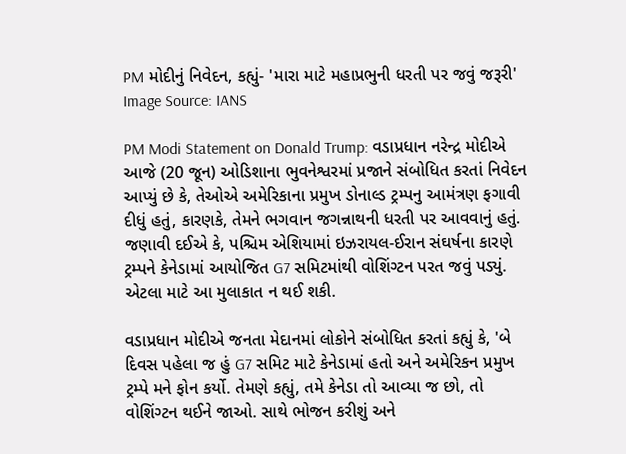PM મોદીનું નિવેદન, કહ્યું- 'મારા માટે મહાપ્રભુની ધરતી પર જવું જરૂરી'
Image Source: IANS

PM Modi Statement on Donald Trump: વડાપ્રધાન નરેન્દ્ર મોદીએ આજે (20 જૂન) ઓડિશાના ભુવનેશ્વરમાં પ્રજાને સંબોધિત કરતાં નિવેદન આપ્યું છે કે, તેઓએ અમેરિકાના પ્રમુખ ડોનાલ્ડ ટ્રમ્પનુ આમંત્રણ ફગાવી દીધું હતું, કારણકે, તેમને ભગવાન જગન્નાથની ધરતી પર આવવાનું હતું. જણાવી દઈએ કે, પશ્ચિમ એશિયામાં ઇઝરાયલ-ઈરાન સંઘર્ષના કારણે ટ્રમ્પને કેનેડામાં આયોજિત G7 સમિટમાંથી વોશિંગ્ટન પરત જવું પડ્યું. એટલા માટે આ મુલાકાત ન થઈ શકી.

વડાપ્રધાન મોદીએ જનતા મેદાનમાં લોકોને સંબોધિત કરતાં કહ્યું કે, 'બે દિવસ પહેલા જ હું G7 સમિટ માટે કેનેડામાં હતો અને અમેરિકન પ્રમુખ ટ્રમ્પે મને ફોન કર્યો. તેમણે કહ્યું, તમે કેનેડા તો આવ્યા જ છો, તો વોશિંગ્ટન થઈને જાઓ. સાથે ભોજન કરીશું અને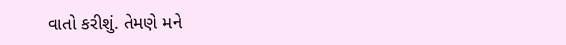વાતો કરીશું. તેમણે મને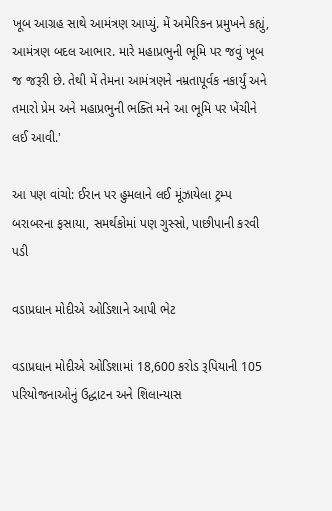ખૂબ આગ્રહ સાથે આમંત્રણ આપ્યું. મેં અમેરિકન પ્રમુખને કહ્યું, આમંત્રણ બદલ આભાર. મારે મહાપ્રભુની ભૂમિ પર જવું ખૂબ જ જરૂરી છે. તેથી મેં તેમના આમંત્રણને નમ્રતાપૂર્વક નકાર્યું અને તમારો પ્રેમ અને મહાપ્રભુની ભક્તિ મને આ ભૂમિ પર ખેંચીને લઈ આવી.'

આ પણ વાંચો: ઈરાન પર હુમલાને લઈ મૂંઝાયેલા ટ્રમ્પ બરાબરના ફસાયા, સમર્થકોમાં પણ ગુસ્સો, પાછીપાની કરવી પડી

વડાપ્રધાન મોદીએ ઓડિશાને આપી ભેટ

વડાપ્રધાન મોદીએ ઓડિશામાં 18,600 કરોડ રૂપિયાની 105 પરિયોજનાઓનું ઉદ્ધાટન અને શિલાન્યાસ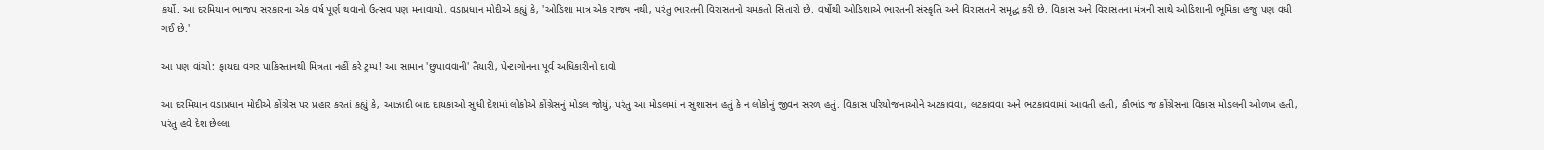કર્યો. આ દરમિયાન ભાજપ સરકારના એક વર્ષ પૂર્ણ થવાનો ઉત્સવ પણ મનાવાયો. વડાપ્રધાન મોદીએ કહ્યું કે, 'ઓડિશા માત્ર એક રાજ્ય નથી, પરંતુ ભારતની વિરાસતનો ચમકતો સિતારો છે. વર્ષોથી ઓડિશાએ ભારતની સંસ્કૃતિ અને વિરાસતને સમૃદ્ધ કરી છે. વિકાસ અને વિરાસતના મંત્રની સાથે ઓડિશાની ભૂમિકા હજુ પણ વધી ગઈ છે.'

આ પણ વાંચો: ફાયદા વગર પાકિસ્તાનથી મિત્રતા નહીં કરે ટ્રમ્પ! આ સામાન 'છુપાવવાની' તૈયારી, પેન્ટાગોનના પૂર્વ અધિકારીનો દાવો

આ દરમિયાન વડાપ્રધાન મોદીએ કોંગ્રેસ પર પ્રહાર કરતાં કહ્યું કે, આઝાદી બાદ દાયકાઓ સુધી દેશમાં લોકોએ કોંગ્રેસનું મોડલ જોયું, પરંતુ આ મોડલમાં ન સુશાસન હતું કે ન લોકોનું જીવન સરળ હતું. વિકાસ પરિયોજનાઓને અટકાવવા, લટકાવવા અને ભટકાવવામાં આવતી હતી, કૌભાંડ જ કોંગ્રેસના વિકાસ મોડલની ઓળખ હતી, પરંતુ હવે દેશ છેલ્લા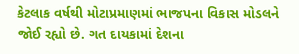કેટલાક વર્ષથી મોટાપ્રમાણમાં ભાજપના વિકાસ મોડલને જોઈ રહ્યો છે. ગત દાયકામાં દેશના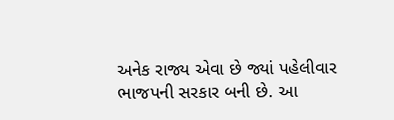અનેક રાજ્ય એવા છે જ્યાં પહેલીવાર ભાજપની સરકાર બની છે. આ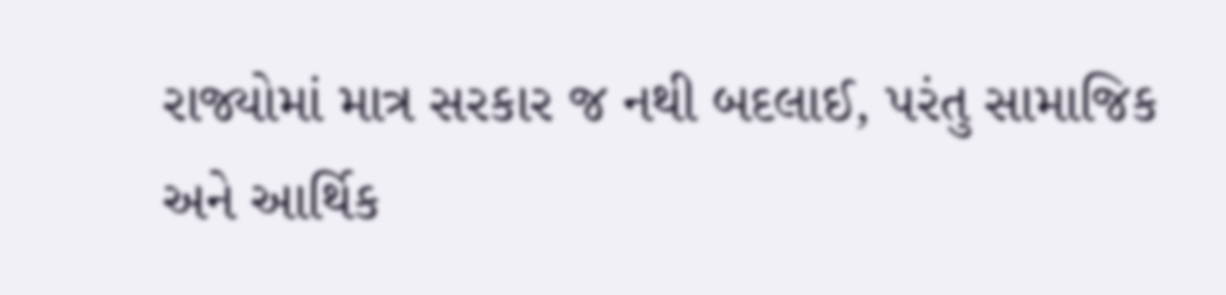રાજ્યોમાં માત્ર સરકાર જ નથી બદલાઈ, પરંતુ સામાજિક અને આર્થિક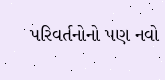પરિવર્તનોનો પણ નવો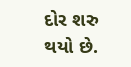દોર શરુ થયો છે.